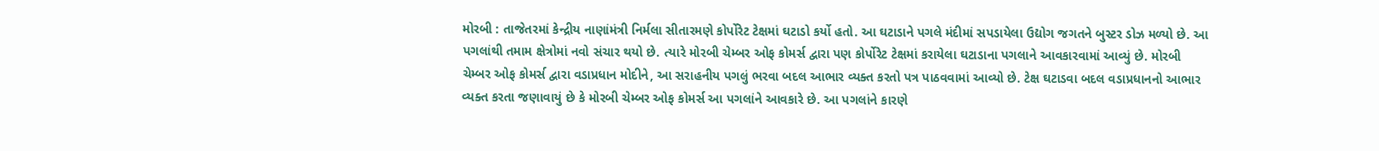મોરબી : તાજેતરમાં કેન્દ્રીય નાણાંમંત્રી નિર્મલા સીતારમણે કોર્પોરેટ ટેક્ષમાં ઘટાડો કર્યો હતો. આ ઘટાડાને પગલે મંદીમાં સપડાયેલા ઉદ્યોગ જગતને બુસ્ટર ડોઝ મળ્યો છે. આ પગલાંથી તમામ ક્ષેત્રોમાં નવો સંચાર થયો છે. ત્યારે મોરબી ચેમ્બર ઓફ કોમર્સ દ્વારા પણ કોર્પોરેટ ટેક્ષમાં કરાયેલા ઘટાડાના પગલાને આવકારવામાં આવ્યું છે. મોરબી ચેમ્બર ઓફ કોમર્સ દ્વારા વડાપ્રધાન મોદીને, આ સરાહનીય પગલું ભરવા બદલ આભાર વ્યક્ત કરતો પત્ર પાઠવવામાં આવ્યો છે. ટેક્ષ ઘટાડવા બદલ વડાપ્રધાનનો આભાર વ્યક્ત કરતા જણાવાયું છે કે મોરબી ચેમ્બર ઓફ કોમર્સ આ પગલાંને આવકારે છે. આ પગલાંને કારણે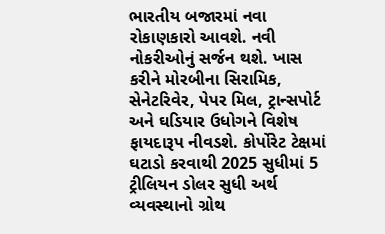ભારતીય બજારમાં નવા રોકાણકારો આવશે. નવી નોકરીઓનું સર્જન થશે. ખાસ કરીને મોરબીના સિરામિક, સેનેટરિવેર, પેપર મિલ, ટ્રાન્સપોર્ટ અને ઘડિયાર ઉધોગને વિશેષ ફાયદારૂપ નીવડશે. કોર્પોરેટ ટેક્ષમાં ઘટાડો કરવાથી 2025 સુધીમાં 5 ટ્રીલિયન ડોલર સુધી અર્થ વ્યવસ્થાનો ગ્રોથ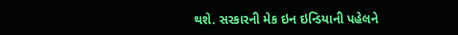થશે. સરકારની મેક ઇન ઇન્ડિયાની પહેલને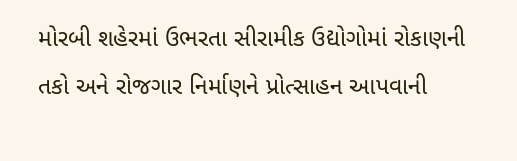મોરબી શહેરમાં ઉભરતા સીરામીક ઉદ્યોગોમાં રોકાણની તકો અને રોજગાર નિર્માણને પ્રોત્સાહન આપવાની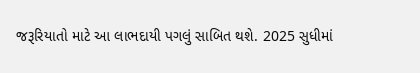જરૂરિયાતો માટે આ લાભદાયી પગલું સાબિત થશે. 2025 સુધીમાં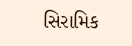સિરામિક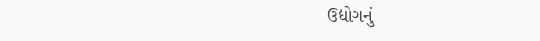ઉદ્યોગનું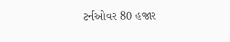ટર્નઓવર 80 હજાર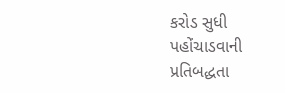કરોડ સુધી પહોંચાડવાની પ્રતિબદ્ધતા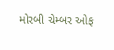મોરબી ચેમ્બર ઓફ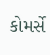કોમર્સે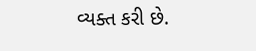વ્યક્ત કરી છે.